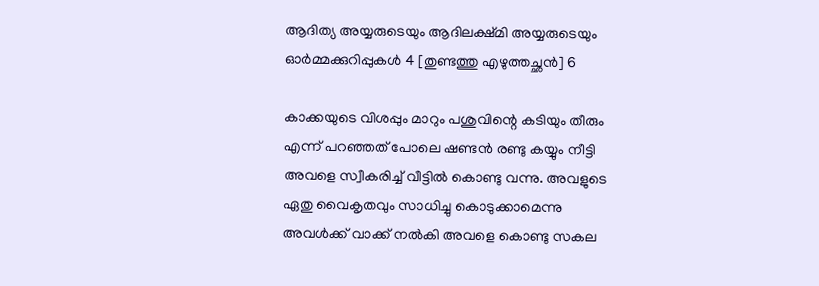ആദിത്യ അയ്യരുടെയും ആദിലക്ഷ്മി അയ്യരുടെയും ഓർമ്മക്കുറിപ്പുകൾ 4 [തുണ്ടത്തു എഴുത്തച്ഛൻ] 6

കാക്കയുടെ വിശപ്പും മാറും പശുവിന്റെ കടിയും തീരും എന്ന് പറഞ്ഞത് പോലെ ഷണ്ടൻ രണ്ടു കയ്യും നീട്ടി അവളെ സ്വീകരിച്ച് വീട്ടിൽ കൊണ്ടു വന്നു. അവളുടെ ഏതു വൈകൃതവും സാധിച്ചു കൊടുക്കാമെന്നു അവൾക്ക് വാക്ക് നൽകി അവളെ കൊണ്ടു സകല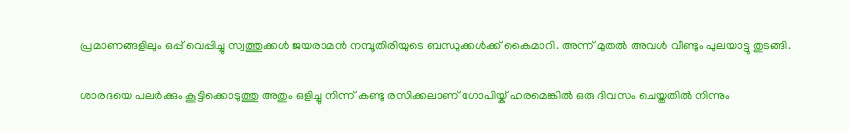പ്രമാണങ്ങളിലും ഒപ്പ് വെപ്പിച്ചു സ്വത്തുക്കൾ ജയരാമൻ നമ്പൂതിരിയുടെ ബന്ധുക്കൾക്ക് കൈമാറി. അന്ന് മുതൽ അവൾ വീണ്ടും പുലയാട്ടു തുടങ്ങി.

ശാരദയെ പലര്‍ക്കും കൂട്ടിക്കൊടുത്തു അതും ഒളിച്ചു നിന്ന് കണ്ടു രസിക്കലാണ് ഗോപിയ്ക് ഹരമെങ്കില്‍ ഒരു ദിവസം ചെയ്തതില്‍ നിന്നും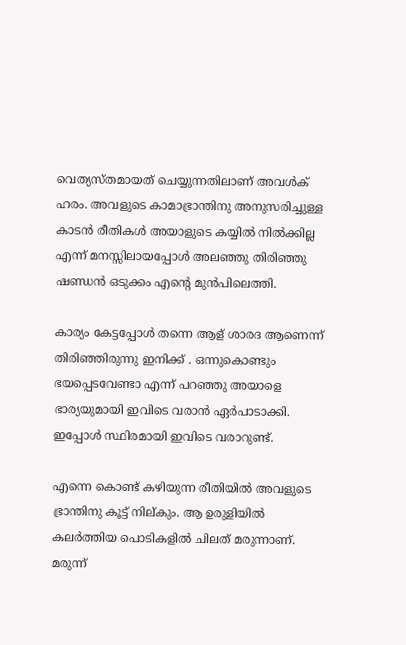വെത്യസ്തമായത് ചെയ്യുന്നതിലാണ് അവള്‍ക് ഹരം. അവളുടെ കാമാഭ്രാന്തിനു അനുസരിച്ചുള്ള കാടന്‍ രീതികള്‍ അയാളുടെ കയ്യില്‍ നില്‍ക്കില്ല എന്ന് മനസ്സിലായപ്പോള്‍ അലഞ്ഞു തിരിഞ്ഞു ഷണ്ഡന്‍ ഒടുക്കം എന്റെ മുന്‍പിലെത്തി.

കാര്യം കേട്ടപ്പോള്‍ തന്നെ ആള് ശാരദ ആണെന്ന് തിരിഞ്ഞിരുന്നു ഇനിക്ക് . ഒന്നുകൊണ്ടും ഭയപ്പെടവേണ്ടാ എന്ന് പറഞ്ഞു അയാളെ ഭാര്യയുമായി ഇവിടെ വരാന്‍ ഏര്‍പാടാക്കി. ഇപ്പോള്‍ സ്ഥിരമായി ഇവിടെ വരാറുണ്ട്.

എന്നെ കൊണ്ട് കഴിയുന്ന രീതിയില്‍ അവളുടെ ഭ്രാന്തിനു കൂട്ട് നില്കും. ആ ഉരുളിയില്‍ കലര്‍ത്തിയ പൊടികളില്‍ ചിലത് മരുന്നാണ്. മരുന്ന്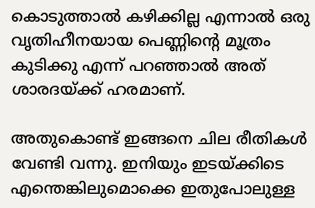കൊടുത്താല്‍ കഴിക്കില്ല എന്നാല്‍ ഒരു വൃതിഹീനയായ പെണ്ണിന്റെ മൂത്രം കുടിക്കു എന്ന് പറഞ്ഞാല്‍ അത് ശാരദയ്ക്ക് ഹരമാണ്.

അതുകൊണ്ട് ഇങ്ങനെ ചില രീതികള്‍ വേണ്ടി വന്നു. ഇനിയും ഇടയ്ക്കിടെ എന്തെങ്കിലുമൊക്കെ ഇതുപോലുള്ള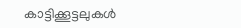കാട്ടിക്കൂട്ടലുകള്‍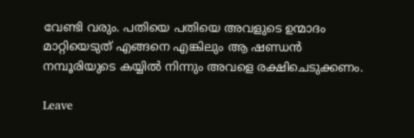വേണ്ടി വരും. പതിയെ പതിയെ അവളുടെ ഉന്മാദം മാറ്റിയെടുത് എങ്ങനെ എങ്കിലും ആ ഷണ്ഡന്‍ നമ്പൂരിയുടെ കയ്യില്‍ നിന്നും അവളെ രക്ഷിചെടുക്കണം.

Leave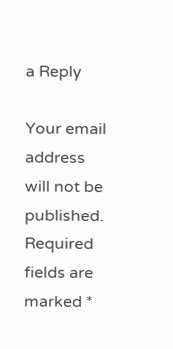a Reply

Your email address will not be published. Required fields are marked *